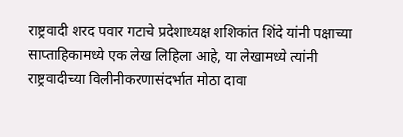राष्ट्रवादी शरद पवार गटाचे प्रदेशाध्यक्ष शशिकांत शिंदे यांनी पक्षाच्या साप्ताहिकामध्ये एक लेख लिहिला आहे, या लेखामध्ये त्यांनी राष्ट्रवादीच्या विलीनीकरणासंदर्भात मोठा दावा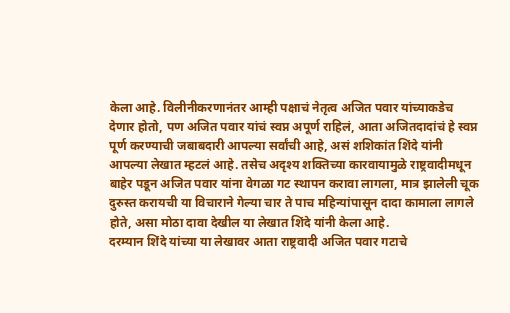केला आहे. विलीनीकरणानंतर आम्ही पक्षाचं नेतृत्व अजित पवार यांच्याकडेच देणार होतो, पण अजित पवार यांचं स्वप्न अपूर्ण राहिलं, आता अजितदादांचं हे स्वप्न पूर्ण करण्याची जबाबदारी आपल्या सर्वांची आहे, असं शशिकांत शिंदे यांनी आपल्या लेखात म्हटलं आहे. तसेच अदृश्य शक्तिच्या कारवायामुळे राष्ट्रवादीमधून बाहेर पडून अजित पवार यांना वेगळा गट स्थापन करावा लागला, मात्र झालेली चूक दुरुस्त करायची या विचाराने गेल्या चार ते पाच महिन्यांपासून दादा कामाला लागले होते, असा मोठा दावा देखील या लेखात शिंदे यांनी केला आहे.
दरम्यान शिंदे यांच्या या लेखावर आता राष्ट्रवादी अजित पवार गटाचे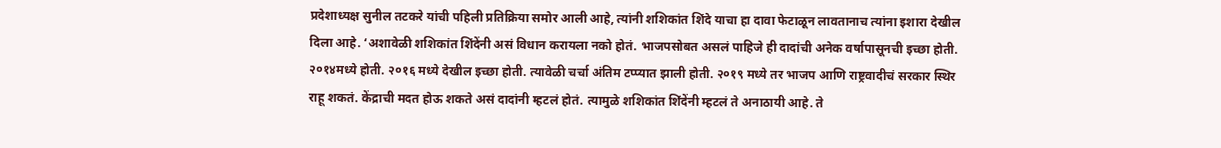प्रदेशाध्यक्ष सुनील तटकरे यांची पहिली प्रतिक्रिया समोर आली आहे, त्यांनी शशिकांत शिंदे याचा हा दावा फेटाळून लावतानाच त्यांना इशारा देखील दिला आहे. ‘अशावेळी शशिकांत शिंदेंनी असं विधान करायला नको होतं. भाजपसोबत असलं पाहिजे ही दादांची अनेक वर्षापासूनची इच्छा होती. २०१४मध्ये होती. २०१६ मध्ये देखील इच्छा होती. त्यावेळी चर्चा अंतिम टप्प्यात झाली होती. २०१९ मध्ये तर भाजप आणि राष्ट्रवादीचं सरकार स्थिर राहू शकतं. केंद्राची मदत होऊ शकते असं दादांनी म्हटलं होतं. त्यामुळे शशिकांत शिंदेंनी म्हटलं ते अनाठायी आहे. ते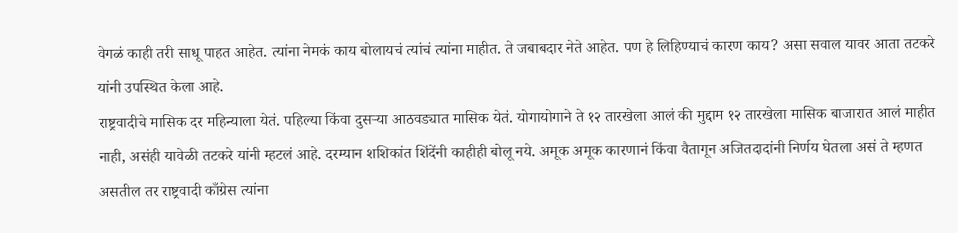वेगळं काही तरी साधू पाहत आहेत. त्यांना नेमकं काय बोलायचं त्यांचं त्यांना माहीत. ते जबाबदार नेते आहेत. पण हे लिहिण्याचं कारण काय? असा सवाल यावर आता तटकरे यांनी उपस्थित केला आहे.
राष्ट्रवादीचे मासिक दर महिन्याला येतं. पहिल्या किंवा दुसऱ्या आठवड्यात मासिक येतं. योगायोगाने ते १२ तारखेला आलं की मुद्दाम १२ तारखेला मासिक बाजारात आलं माहीत नाही, असंही यावेळी तटकरे यांनी म्हटलं आहे. दरम्यान शशिकांत शिंदेंनी काहीही बोलू नये. अमूक अमूक कारणानं किंवा वैतागून अजितदादांनी निर्णय घेतला असं ते म्हणत असतील तर राष्ट्रवादी काँग्रेस त्यांना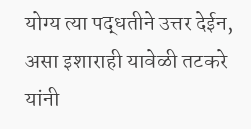योग्य त्या पद्धतीने उत्तर देईन, असा इशाराही यावेळी तटकरे यांनी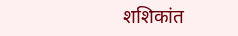शशिकांत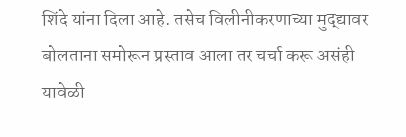शिंदे यांना दिला आहे. तसेच विलीनीकरणाच्या मुद्द्यावर बोलताना समोरून प्रस्ताव आला तर चर्चा करू असंही यावेळी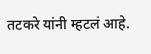तटकरे यांनी म्हटलं आहे.